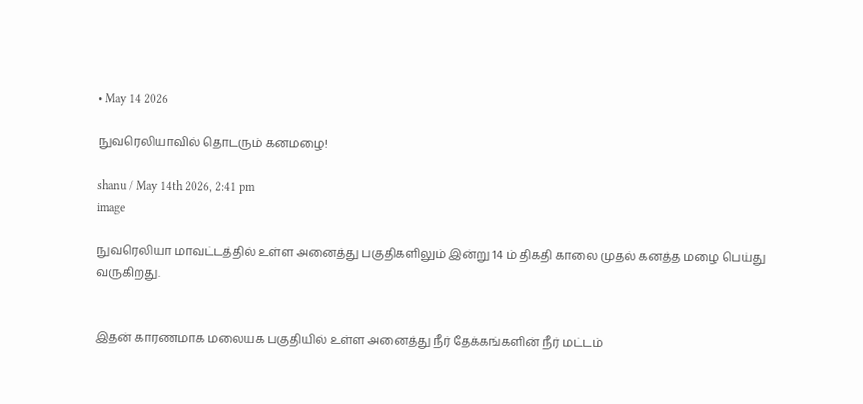• May 14 2026

நுவரெலியாவில் தொடரும் கனமழை!

shanu / May 14th 2026, 2:41 pm
image

நுவரெலியா மாவட்டத்தில் உள்ள அனைத்து பகுதிகளிலும் இன்று 14 ம் திகதி காலை முதல் கனத்த மழை பெய்து வருகிறது.


இதன் காரணமாக மலையக பகுதியில் உள்ள அனைத்து நீர் தேக்கங்களின் நீர் மட்டம்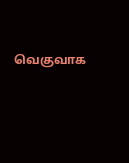வெகுவாக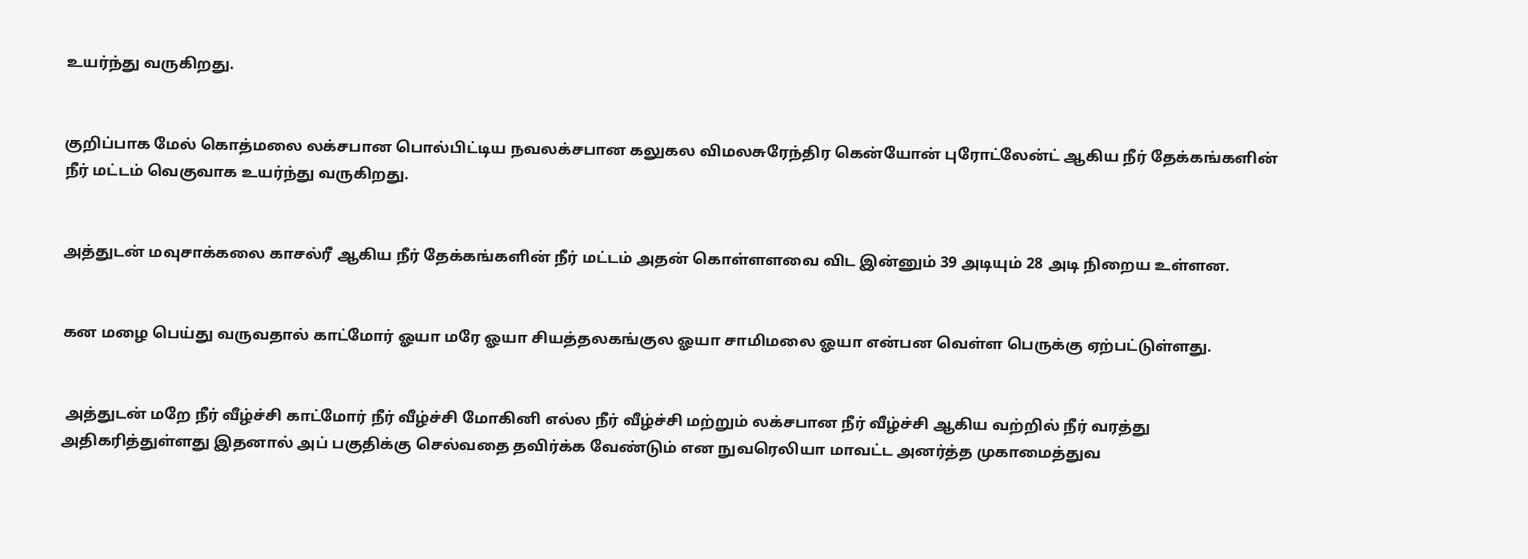உயர்ந்து வருகிறது.


குறிப்பாக மேல் கொத்மலை லக்சபான பொல்பிட்டிய நவலக்சபான கலுகல விமலசுரேந்திர கென்யோன் புரோட்லேன்ட் ஆகிய நீர் தேக்கங்களின் நீர் மட்டம் வெகுவாக உயர்ந்து வருகிறது.


அத்துடன் மவுசாக்கலை காசல்ரீ ஆகிய நீர் தேக்கங்களின் நீர் மட்டம் அதன் கொள்ளளவை விட இன்னும் 39 அடியும் 28 அடி நிறைய உள்ளன.


கன மழை பெய்து வருவதால் காட்மோர் ஓயா மரே ஓயா சியத்தலகங்குல ஓயா சாமிமலை ஓயா என்பன வெள்ள பெருக்கு ஏற்பட்டுள்ளது.


 அத்துடன் மறே நீர் வீழ்ச்சி காட்மோர் நீர் வீழ்ச்சி மோகினி எல்ல நீர் வீழ்ச்சி மற்றும் லக்சபான நீர் வீழ்ச்சி ஆகிய வற்றில் நீர் வரத்து அதிகரித்துள்ளது இதனால் அப் பகுதிக்கு செல்வதை தவிர்க்க வேண்டும் என நுவரெலியா மாவட்ட அனர்த்த முகாமைத்துவ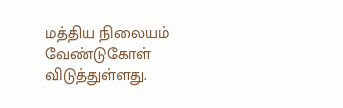மத்திய நிலையம் வேண்டுகோள் விடுத்துள்ளது.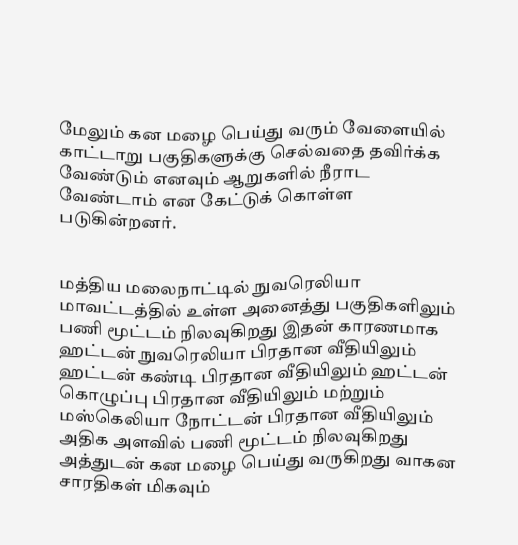மேலும் கன மழை பெய்து வரும் வேளையில் காட்டாறு பகுதிகளுக்கு செல்வதை தவிர்க்க வேண்டும் எனவும் ஆறுகளில் நீராட வேண்டாம் என கேட்டுக் கொள்ள படுகின்றனர்.


மத்திய மலைநாட்டில் நுவரெலியா மாவட்டத்தில் உள்ள அனைத்து பகுதிகளிலும் பணி மூட்டம் நிலவுகிறது இதன் காரணமாக ஹட்டன் நுவரெலியா பிரதான வீதியிலும் ஹட்டன் கண்டி பிரதான வீதியிலும் ஹட்டன் கொழுப்பு பிரதான வீதியிலும் மற்றும் மஸ்கெலியா நோட்டன் பிரதான வீதியிலும் அதிக அளவில் பணி மூட்டம் நிலவுகிறது அத்துடன் கன மழை பெய்து வருகிறது வாகன சாரதிகள் மிகவும்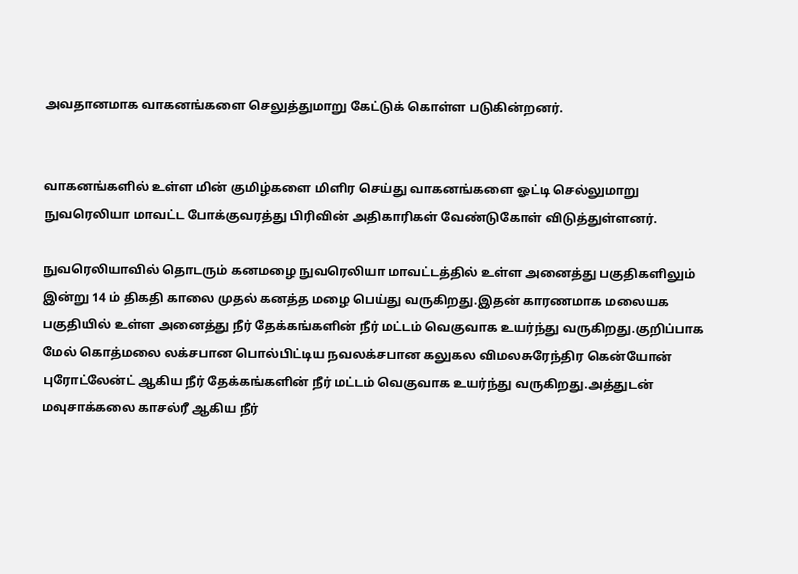அவதானமாக வாகனங்களை செலுத்துமாறு கேட்டுக் கொள்ள படுகின்றனர்.


வாகனங்களில் உள்ள மின் குமிழ்களை மிளிர செய்து வாகனங்களை ஓட்டி செல்லுமாறு நுவரெலியா மாவட்ட போக்குவரத்து பிரிவின் அதிகாரிகள் வேண்டுகோள் விடுத்துள்ளனர்.

நுவரெலியாவில் தொடரும் கனமழை நுவரெலியா மாவட்டத்தில் உள்ள அனைத்து பகுதிகளிலும் இன்று 14 ம் திகதி காலை முதல் கனத்த மழை பெய்து வருகிறது.இதன் காரணமாக மலையக பகுதியில் உள்ள அனைத்து நீர் தேக்கங்களின் நீர் மட்டம் வெகுவாக உயர்ந்து வருகிறது.குறிப்பாக மேல் கொத்மலை லக்சபான பொல்பிட்டிய நவலக்சபான கலுகல விமலசுரேந்திர கென்யோன் புரோட்லேன்ட் ஆகிய நீர் தேக்கங்களின் நீர் மட்டம் வெகுவாக உயர்ந்து வருகிறது.அத்துடன் மவுசாக்கலை காசல்ரீ ஆகிய நீர்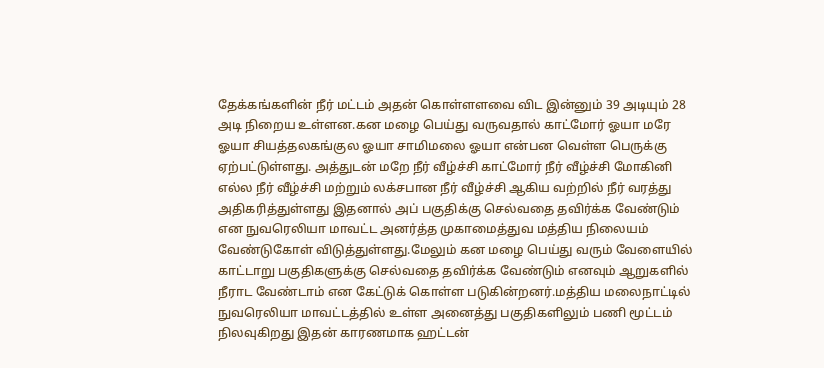தேக்கங்களின் நீர் மட்டம் அதன் கொள்ளளவை விட இன்னும் 39 அடியும் 28 அடி நிறைய உள்ளன.கன மழை பெய்து வருவதால் காட்மோர் ஓயா மரே ஓயா சியத்தலகங்குல ஓயா சாமிமலை ஓயா என்பன வெள்ள பெருக்கு ஏற்பட்டுள்ளது. அத்துடன் மறே நீர் வீழ்ச்சி காட்மோர் நீர் வீழ்ச்சி மோகினி எல்ல நீர் வீழ்ச்சி மற்றும் லக்சபான நீர் வீழ்ச்சி ஆகிய வற்றில் நீர் வரத்து அதிகரித்துள்ளது இதனால் அப் பகுதிக்கு செல்வதை தவிர்க்க வேண்டும் என நுவரெலியா மாவட்ட அனர்த்த முகாமைத்துவ மத்திய நிலையம் வேண்டுகோள் விடுத்துள்ளது.மேலும் கன மழை பெய்து வரும் வேளையில் காட்டாறு பகுதிகளுக்கு செல்வதை தவிர்க்க வேண்டும் எனவும் ஆறுகளில் நீராட வேண்டாம் என கேட்டுக் கொள்ள படுகின்றனர்.மத்திய மலைநாட்டில் நுவரெலியா மாவட்டத்தில் உள்ள அனைத்து பகுதிகளிலும் பணி மூட்டம் நிலவுகிறது இதன் காரணமாக ஹட்டன்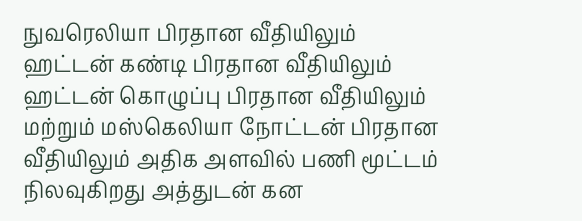நுவரெலியா பிரதான வீதியிலும் ஹட்டன் கண்டி பிரதான வீதியிலும் ஹட்டன் கொழுப்பு பிரதான வீதியிலும் மற்றும் மஸ்கெலியா நோட்டன் பிரதான வீதியிலும் அதிக அளவில் பணி மூட்டம் நிலவுகிறது அத்துடன் கன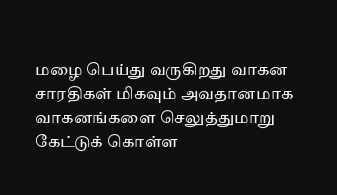மழை பெய்து வருகிறது வாகன சாரதிகள் மிகவும் அவதானமாக வாகனங்களை செலுத்துமாறு கேட்டுக் கொள்ள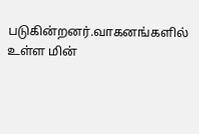படுகின்றனர்.வாகனங்களில் உள்ள மின்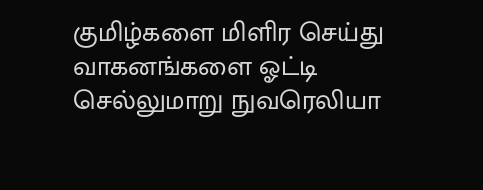குமிழ்களை மிளிர செய்து வாகனங்களை ஓட்டி செல்லுமாறு நுவரெலியா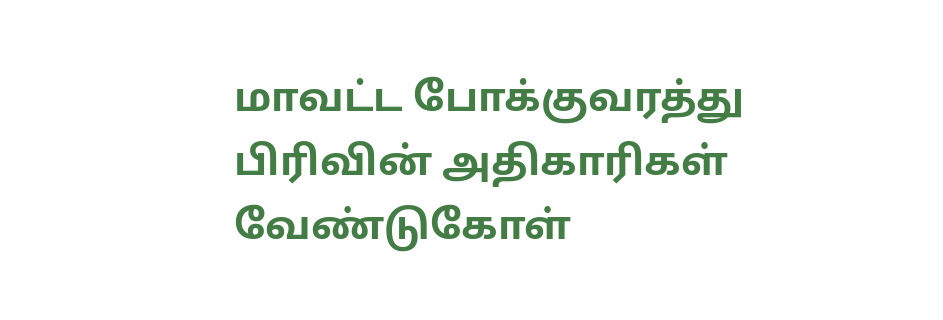மாவட்ட போக்குவரத்து பிரிவின் அதிகாரிகள் வேண்டுகோள்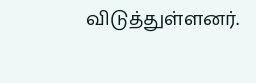விடுத்துள்ளனர்.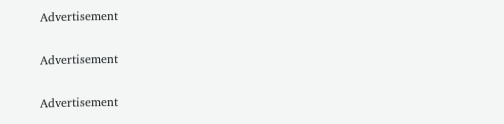Advertisement

Advertisement

Advertisement